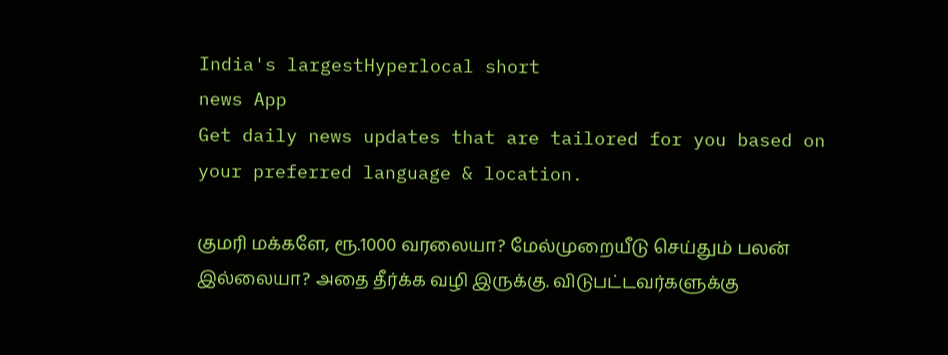India's largestHyperlocal short
news App
Get daily news updates that are tailored for you based on your preferred language & location.

குமரி மக்களே, ரூ.1000 வரலையா? மேல்முறையீடு செய்தும் பலன் இல்லையா? அதை தீர்க்க வழி இருக்கு. விடுபட்டவர்களுக்கு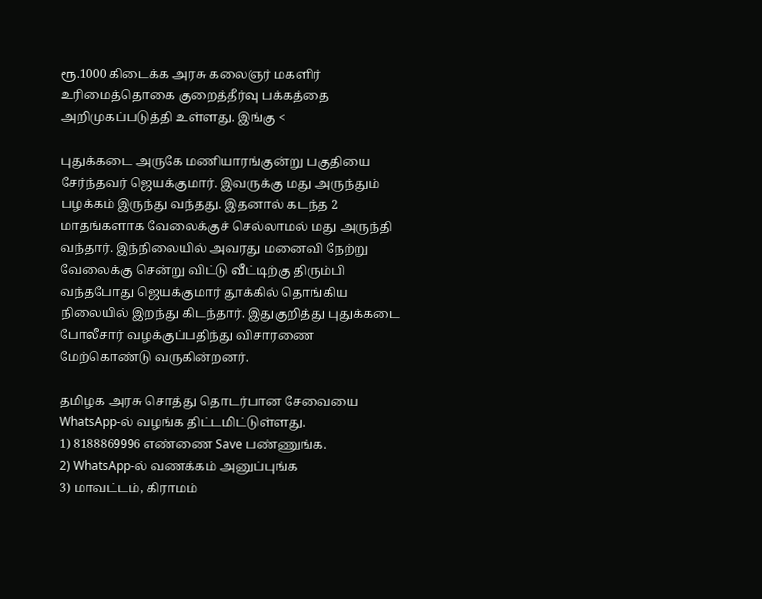ரூ.1000 கிடைக்க அரசு கலைஞர் மகளிர் உரிமைத்தொகை குறைத்தீர்வு பக்கத்தை அறிமுகப்படுத்தி உள்ளது. இங்கு <

புதுக்கடை அருகே மணியாரங்குன்று பகுதியை சேர்ந்தவர் ஜெயக்குமார். இவருக்கு மது அருந்தும் பழக்கம் இருந்து வந்தது. இதனால் கடந்த 2 மாதங்களாக வேலைக்குச் செல்லாமல் மது அருந்தி வந்தார். இந்நிலையில் அவரது மனைவி நேற்று வேலைக்கு சென்று விட்டு வீட்டிற்கு திரும்பி வந்தபோது ஜெயக்குமார் தூக்கில் தொங்கிய நிலையில் இறந்து கிடந்தார். இதுகுறித்து புதுக்கடை போலீசார் வழக்குப்பதிந்து விசாரணை மேற்கொண்டு வருகின்றனர்.

தமிழக அரசு சொத்து தொடர்பான சேவையை WhatsApp-ல் வழங்க திட்டமிட்டுள்ளது.
1) 8188869996 எண்ணை Save பண்ணுங்க.
2) WhatsApp-ல் வணக்கம் அனுப்புங்க
3) மாவட்டம், கிராமம்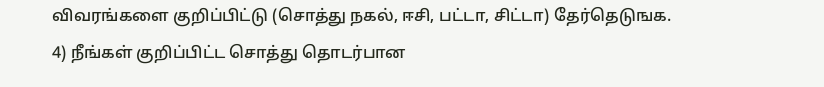விவரங்களை குறிப்பிட்டு (சொத்து நகல், ஈசி, பட்டா, சிட்டா) தேர்தெடுஙக.
4) நீங்கள் குறிப்பிட்ட சொத்து தொடர்பான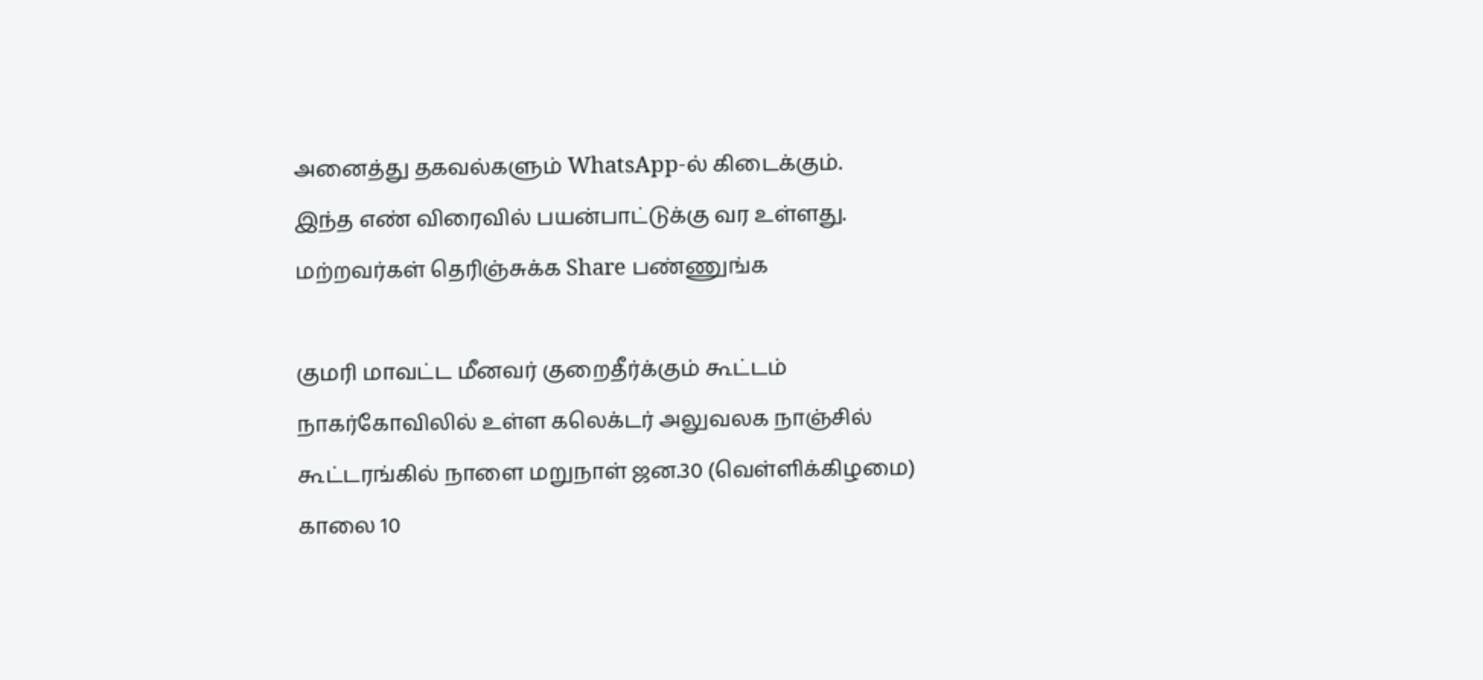அனைத்து தகவல்களும் WhatsApp-ல் கிடைக்கும்.
இந்த எண் விரைவில் பயன்பாட்டுக்கு வர உள்ளது. மற்றவர்கள் தெரிஞ்சுக்க Share பண்ணுங்க

குமரி மாவட்ட மீனவர் குறைதீர்க்கும் கூட்டம் நாகர்கோவிலில் உள்ள கலெக்டர் அலுவலக நாஞ்சில் கூட்டரங்கில் நாளை மறுநாள் ஜன.30 (வெள்ளிக்கிழமை) காலை 10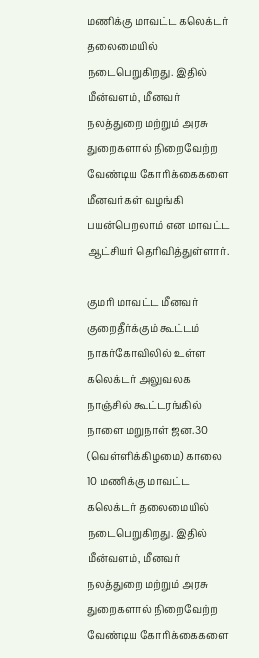மணிக்கு மாவட்ட கலெக்டர் தலைமையில் நடைபெறுகிறது. இதில் மீன்வளம், மீனவர் நலத்துறை மற்றும் அரசு துறைகளால் நிறைவேற்ற வேண்டிய கோரிக்கைகளை மீனவர்கள் வழங்கி பயன்பெறலாம் என மாவட்ட ஆட்சியர் தெரிவித்துள்ளார்.

குமரி மாவட்ட மீனவர் குறைதீர்க்கும் கூட்டம் நாகர்கோவிலில் உள்ள கலெக்டர் அலுவலக நாஞ்சில் கூட்டரங்கில் நாளை மறுநாள் ஜன.30 (வெள்ளிக்கிழமை) காலை 10 மணிக்கு மாவட்ட கலெக்டர் தலைமையில் நடைபெறுகிறது. இதில் மீன்வளம், மீனவர் நலத்துறை மற்றும் அரசு துறைகளால் நிறைவேற்ற வேண்டிய கோரிக்கைகளை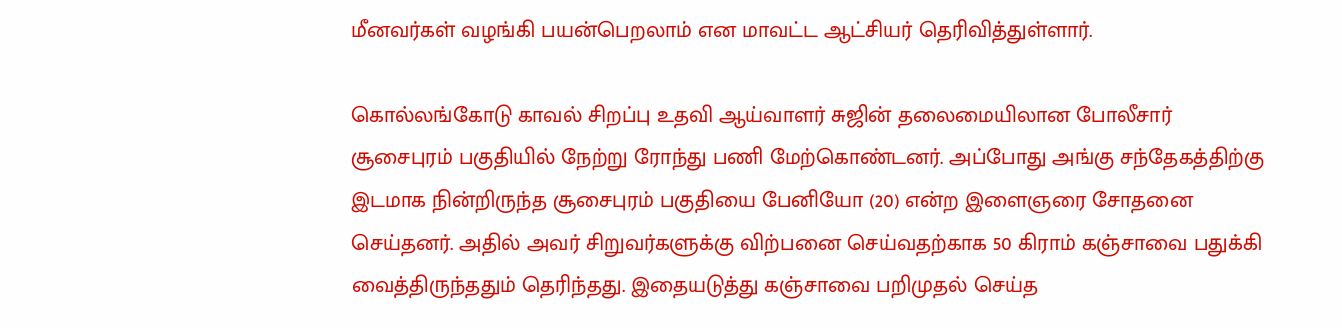மீனவர்கள் வழங்கி பயன்பெறலாம் என மாவட்ட ஆட்சியர் தெரிவித்துள்ளார்.

கொல்லங்கோடு காவல் சிறப்பு உதவி ஆய்வாளர் சுஜின் தலைமையிலான போலீசார் சூசைபுரம் பகுதியில் நேற்று ரோந்து பணி மேற்கொண்டனர். அப்போது அங்கு சந்தேகத்திற்கு இடமாக நின்றிருந்த சூசைபுரம் பகுதியை பேனியோ (20) என்ற இளைஞரை சோதனை செய்தனர். அதில் அவர் சிறுவர்களுக்கு விற்பனை செய்வதற்காக 50 கிராம் கஞ்சாவை பதுக்கி வைத்திருந்ததும் தெரிந்தது. இதையடுத்து கஞ்சாவை பறிமுதல் செய்த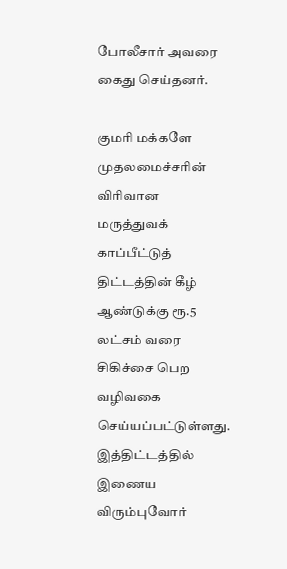போலீசார் அவரை கைது செய்தனர்.

குமரி மக்களே முதலமைச்சரின் விரிவான மருத்துவக் காப்பீட்டுத் திட்டத்தின் கீழ் ஆண்டுக்கு ரூ.5 லட்சம் வரை சிகிச்சை பெற வழிவகை செய்யப்பட்டுள்ளது. இத்திட்டத்தில் இணைய விரும்புவோர்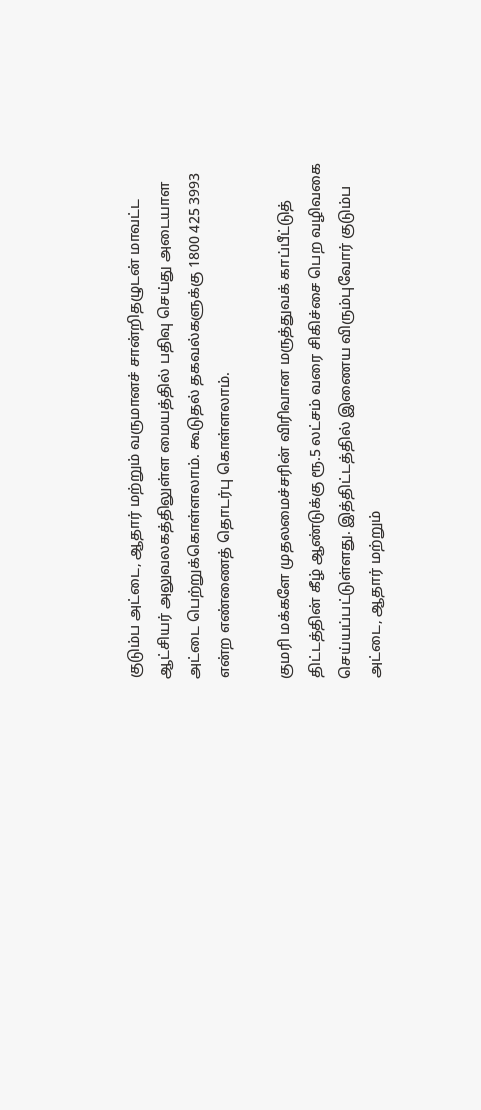குடும்ப அட்டை, ஆதார் மற்றும் வருமானச் சான்றிதழுடன் மாவட்ட ஆட்சியர் அலுவலகத்திலுள்ள மையத்தில் பதிவு செய்து அடையாள அட்டை பெற்றுக்கொள்ளலாம். கூடுதல் தகவல்களுக்கு 1800 425 3993 என்ற எண்ணைத் தொடர்பு கொள்ளலாம்.

குமரி மக்களே முதலமைச்சரின் விரிவான மருத்துவக் காப்பீட்டுத் திட்டத்தின் கீழ் ஆண்டுக்கு ரூ.5 லட்சம் வரை சிகிச்சை பெற வழிவகை செய்யப்பட்டுள்ளது. இத்திட்டத்தில் இணைய விரும்புவோர் குடும்ப அட்டை, ஆதார் மற்றும்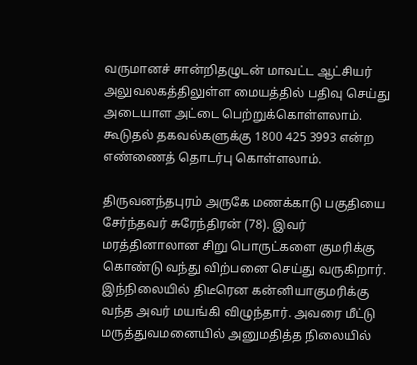வருமானச் சான்றிதழுடன் மாவட்ட ஆட்சியர் அலுவலகத்திலுள்ள மையத்தில் பதிவு செய்து அடையாள அட்டை பெற்றுக்கொள்ளலாம். கூடுதல் தகவல்களுக்கு 1800 425 3993 என்ற எண்ணைத் தொடர்பு கொள்ளலாம்.

திருவனந்தபுரம் அருகே மணக்காடு பகுதியை சேர்ந்தவர் சுரேந்திரன் (78). இவர் மரத்தினாலான சிறு பொருட்களை குமரிக்கு கொண்டு வந்து விற்பனை செய்து வருகிறார். இந்நிலையில் திடீரென கன்னியாகுமரிக்கு வந்த அவர் மயங்கி விழுந்தார். அவரை மீட்டு மருத்துவமனையில் அனுமதித்த நிலையில்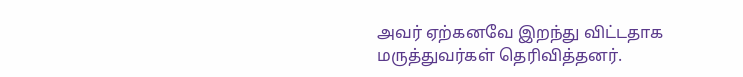அவர் ஏற்கனவே இறந்து விட்டதாக மருத்துவர்கள் தெரிவித்தனர்.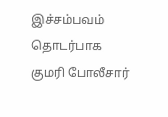இச்சம்பவம் தொடர்பாக குமரி போலீசார்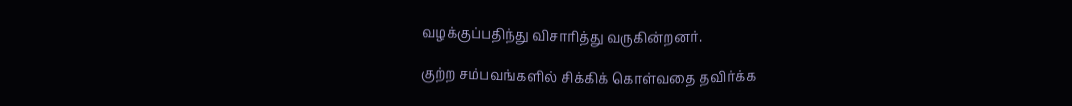வழக்குப்பதிந்து விசாரித்து வருகின்றனர்.

குற்ற சம்பவங்களில் சிக்கிக் கொள்வதை தவிர்க்க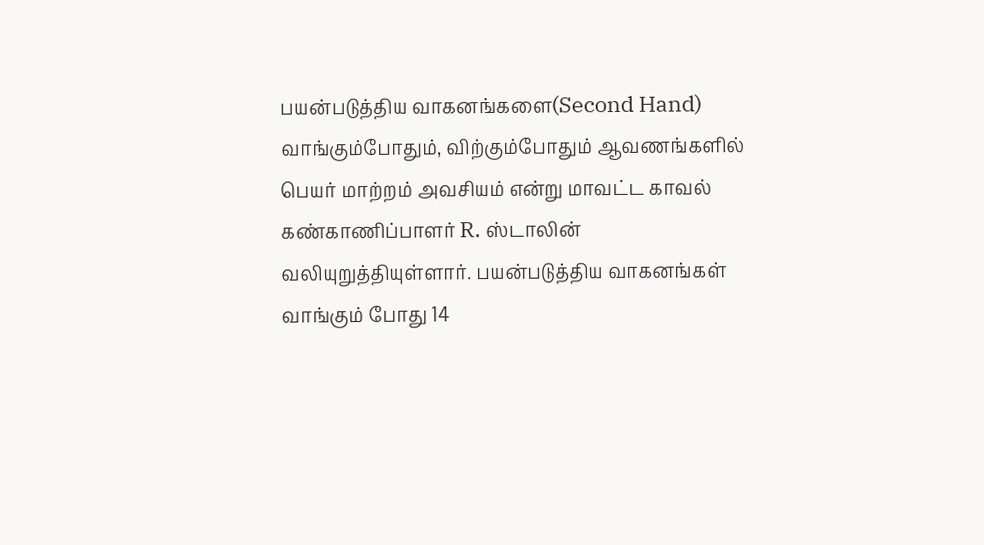பயன்படுத்திய வாகனங்களை(Second Hand) வாங்கும்போதும், விற்கும்போதும் ஆவணங்களில் பெயர் மாற்றம் அவசியம் என்று மாவட்ட காவல் கண்காணிப்பாளர் R. ஸ்டாலின் வலியுறுத்தியுள்ளார். பயன்படுத்திய வாகனங்கள் வாங்கும் போது 14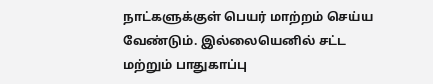நாட்களுக்குள் பெயர் மாற்றம் செய்ய வேண்டும். இல்லையெனில் சட்ட மற்றும் பாதுகாப்பு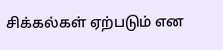சிக்கல்கள் ஏற்படும் என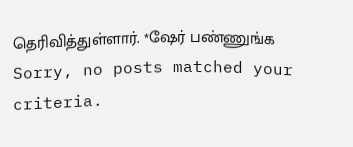தெரிவித்துள்ளார். *ஷேர் பண்ணுங்க
Sorry, no posts matched your criteria.